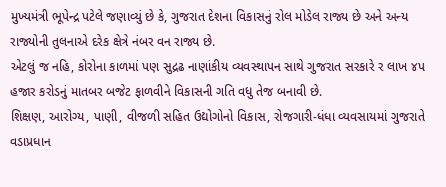મુખ્યમંત્રી ભૂપેન્દ્ર પટેલે જણાવ્યું છે કે, ગુજરાત દેશના વિકાસનું રોલ મોડેલ રાજ્ય છે અને અન્ય રાજ્યોની તુલનાએ દરેક ક્ષેત્રે નંબર વન રાજ્ય છે.
એટલું જ નહિ, કોરોના કાળમાં પણ સુદ્રઢ નાણાંકીય વ્યવસ્થાપન સાથે ગુજરાત સરકારે ર લાખ ૪પ હજાર કરોડનું માતબર બજેટ ફાળવીને વિકાસની ગતિ વધુ તેજ બનાવી છે.
શિક્ષણ, આરોગ્ય, પાણી, વીજળી સહિત ઉદ્યોગોનો વિકાસ, રોજગારી-ધંધા વ્યવસાયમાં ગુજરાતે વડાપ્રધાન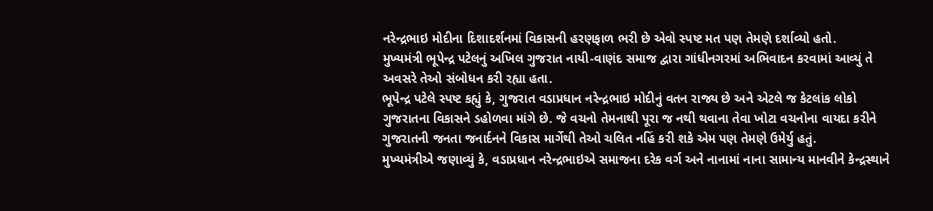નરેન્દ્રભાઇ મોદીના દિશાદર્શનમાં વિકાસની હરણફાળ ભરી છે એવો સ્પષ્ટ મત પણ તેમણે દર્શાવ્યો હતો.
મુખ્યમંત્રી ભૂપેન્દ્ર પટેલનું અખિલ ગુજરાત નાયી-વાણંદ સમાજ દ્વારા ગાંધીનગરમાં અભિવાદન કરવામાં આવ્યું તે અવસરે તેઓ સંબોધન કરી રહ્યા હતા.
ભૂપેન્દ્ર પટેલે સ્પષ્ટ કહ્યું કે, ગુજરાત વડાપ્રધાન નરેન્દ્રભાઇ મોદીનું વતન રાજ્ય છે અને એટલે જ કેટલાંક લોકો ગુજરાતના વિકાસને ડહોળવા માંગે છે. જે વચનો તેમનાથી પૂરા જ નથી થવાના તેવા ખોટા વચનોના વાયદા કરીને ગુજરાતની જનતા જનાર્દનને વિકાસ માર્ગેથી તેઓ ચલિત નહિં કરી શકે એમ પણ તેમણે ઉમેર્યુ હતું.
મુખ્યમંત્રીએ જણાવ્યું કે, વડાપ્રધાન નરેન્દ્રભાઇએ સમાજના દરેક વર્ગ અને નાનામાં નાના સામાન્ય માનવીને કેન્દ્રસ્થાને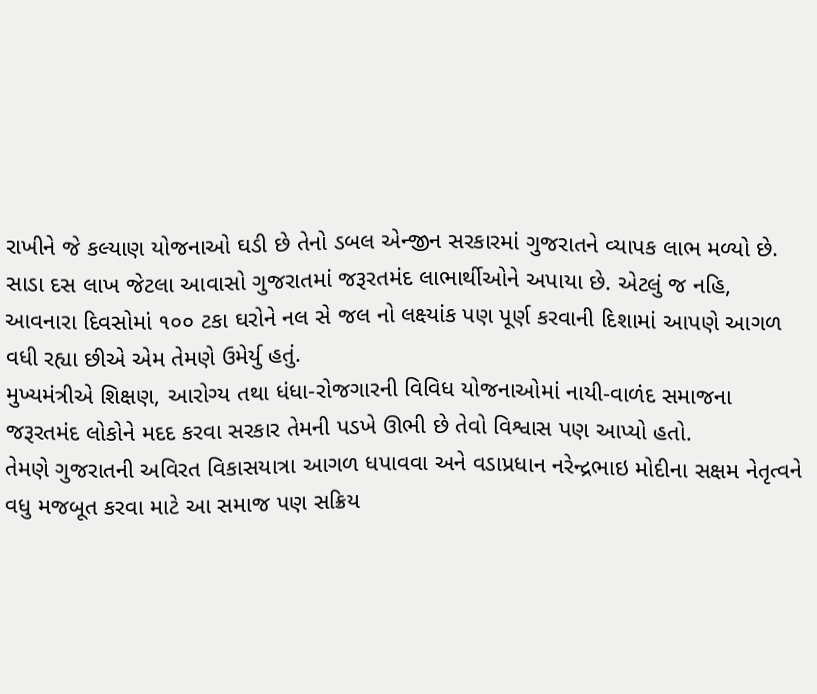રાખીને જે કલ્યાણ યોજનાઓ ઘડી છે તેનો ડબલ એન્જીન સરકારમાં ગુજરાતને વ્યાપક લાભ મળ્યો છે.
સાડા દસ લાખ જેટલા આવાસો ગુજરાતમાં જરૂરતમંદ લાભાર્થીઓને અપાયા છે. એટલું જ નહિ, આવનારા દિવસોમાં ૧૦૦ ટકા ઘરોને નલ સે જલ નો લક્ષ્યાંક પણ પૂર્ણ કરવાની દિશામાં આપણે આગળ વધી રહ્યા છીએ એમ તેમણે ઉમેર્યુ હતું.
મુખ્યમંત્રીએ શિક્ષણ, આરોગ્ય તથા ધંધા-રોજગારની વિવિધ યોજનાઓમાં નાયી-વાળંદ સમાજના જરૂરતમંદ લોકોને મદદ કરવા સરકાર તેમની પડખે ઊભી છે તેવો વિશ્વાસ પણ આપ્યો હતો.
તેમણે ગુજરાતની અવિરત વિકાસયાત્રા આગળ ધપાવવા અને વડાપ્રધાન નરેન્દ્રભાઇ મોદીના સક્ષમ નેતૃત્વને વધુ મજબૂત કરવા માટે આ સમાજ પણ સક્રિય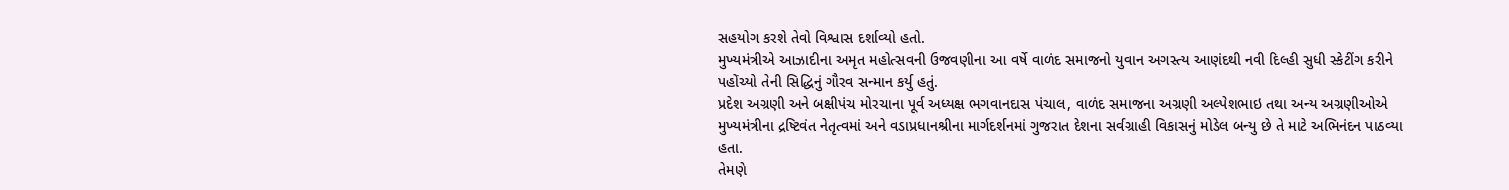સહયોગ કરશે તેવો વિશ્વાસ દર્શાવ્યો હતો.
મુખ્યમંત્રીએ આઝાદીના અમૃત મહોત્સવની ઉજવણીના આ વર્ષે વાળંદ સમાજનો યુવાન અગસ્ત્ય આણંદથી નવી દિલ્હી સુધી સ્કેટીંગ કરીને પહોંચ્યો તેની સિદ્ધિનું ગૌરવ સન્માન કર્યુ હતું.
પ્રદેશ અગ્રણી અને બક્ષીપંચ મોરચાના પૂર્વ અધ્યક્ષ ભગવાનદાસ પંચાલ, વાળંદ સમાજના અગ્રણી અલ્પેશભાઇ તથા અન્ય અગ્રણીઓએ મુખ્યમંત્રીના દ્રષ્ટિવંત નેતૃત્વમાં અને વડાપ્રધાનશ્રીના માર્ગદર્શનમાં ગુજરાત દેશના સર્વગ્રાહી વિકાસનું મોડેલ બન્યુ છે તે માટે અભિનંદન પાઠવ્યા હતા.
તેમણે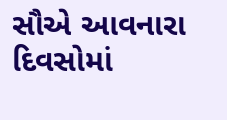સૌએ આવનારા દિવસોમાં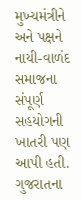મુખ્યમંત્રીને અને પક્ષને નાયી-વાળંદ સમાજના સંપૂર્ણ સહયોગની ખાતરી પણ આપી હતી.
ગુજરાતના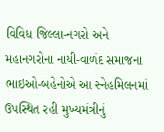વિવિધ જિલ્લા-નગરો અને મહાનગરોના નાયી-વાળંદ સમાજના ભાઇઓ-બહેનોએ આ સ્નેહમિલનમાં ઉપસ્થિત રહી મુખ્યમંત્રીનું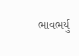ભાવભર્યુ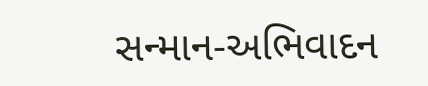સન્માન-અભિવાદન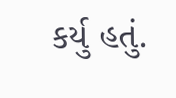કર્યુ હતું.